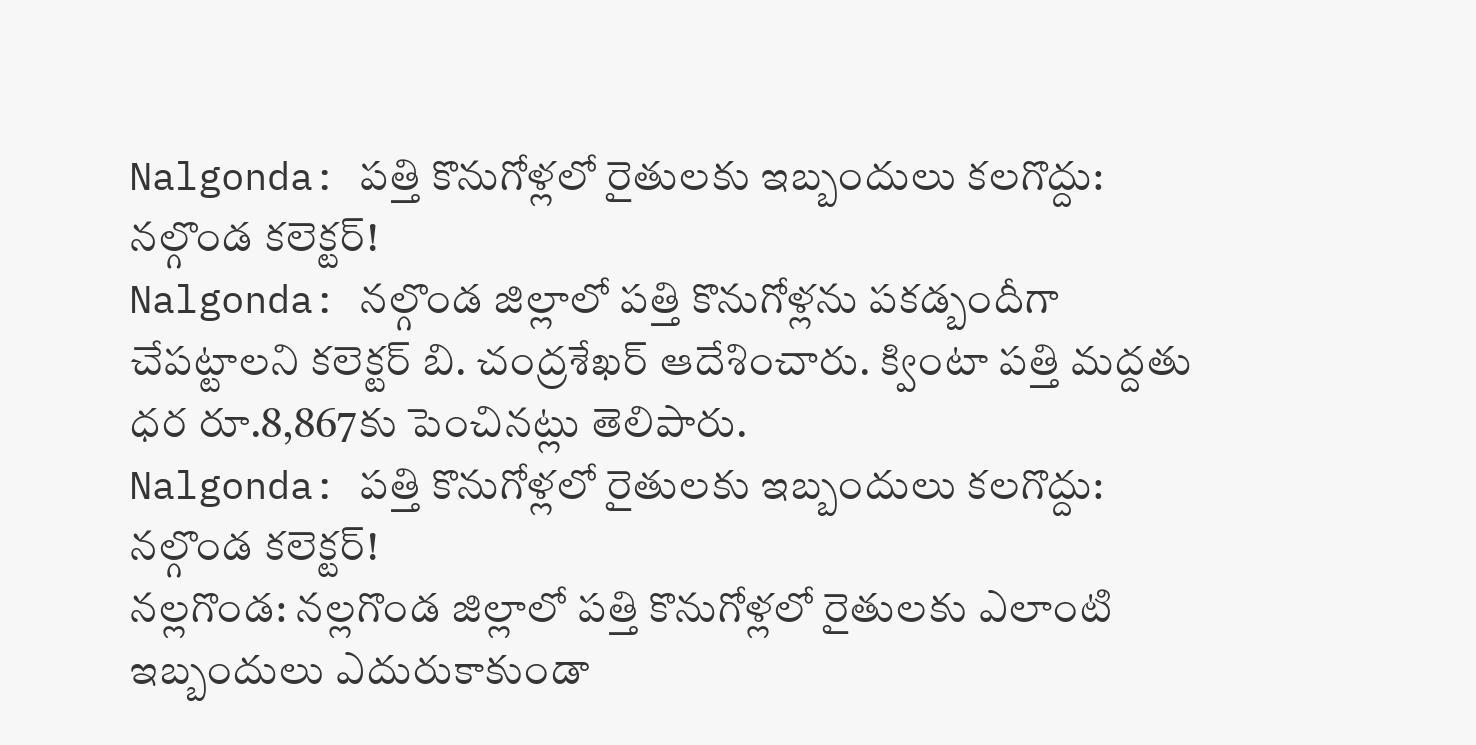Nalgonda: పత్తి కొనుగోళ్లలో రైతులకు ఇబ్బందులు కలగొద్దు: నల్గొండ కలెక్టర్!
Nalgonda: నల్గొండ జిల్లాలో పత్తి కొనుగోళ్లను పకడ్బందీగా చేపట్టాలని కలెక్టర్ బి. చంద్రశేఖర్ ఆదేశించారు. క్వింటా పత్తి మద్దతు ధర రూ.8,867కు పెంచినట్లు తెలిపారు.
Nalgonda: పత్తి కొనుగోళ్లలో రైతులకు ఇబ్బందులు కలగొద్దు: నల్గొండ కలెక్టర్!
నల్లగొండ: నల్లగొండ జిల్లాలో పత్తి కొనుగోళ్లలో రైతులకు ఎలాంటి ఇబ్బందులు ఎదురుకాకుండా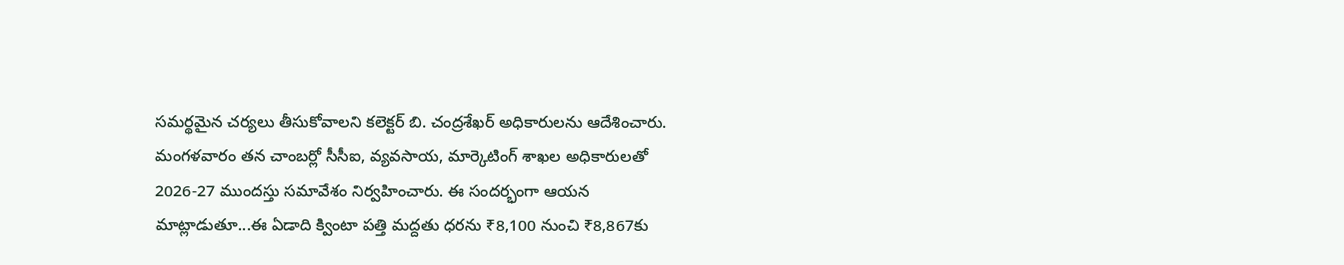సమర్థమైన చర్యలు తీసుకోవాలని కలెక్టర్ బి. చంద్రశేఖర్ అధికారులను ఆదేశించారు.
మంగళవారం తన చాంబర్లో సీసీఐ, వ్యవసాయ, మార్కెటింగ్ శాఖల అధికారులతో 2026-27 ముందస్తు సమావేశం నిర్వహించారు. ఈ సందర్భంగా ఆయన మాట్లాడుతూ...ఈ ఏడాది క్వింటా పత్తి మద్దతు ధరను ₹8,100 నుంచి ₹8,867కు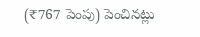(₹767 పెంపు) పెంచినట్లు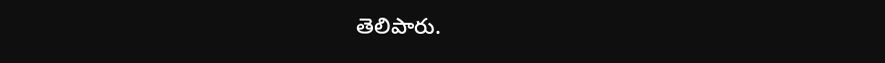తెలిపారు.